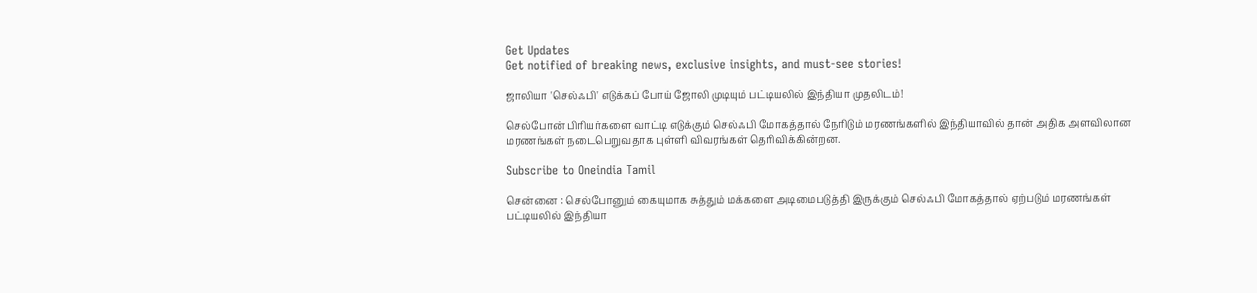Get Updates
Get notified of breaking news, exclusive insights, and must-see stories!

ஜாலியா 'செல்ஃபி' எடுக்கப் போய் ஜோலி முடியும் பட்டியலில் இந்தியா முதலிடம்!

செல்போன் பிரியர்களை வாட்டி எடுக்கும் செல்ஃபி மோகத்தால் நேரிடும் மரணங்களில் இந்தியாவில் தான் அதிக அளவிலான மரணங்கள் நடைபெறுவதாக புள்ளி விவரங்கள் தெரிவிக்கின்றன.

Subscribe to Oneindia Tamil

சென்னை : செல்போனும் கையுமாக சுத்தும் மக்களை அடிமைபடுத்தி இருக்கும் செல்ஃபி மோகத்தால் ஏற்படும் மரணங்கள் பட்டியலில் இந்தியா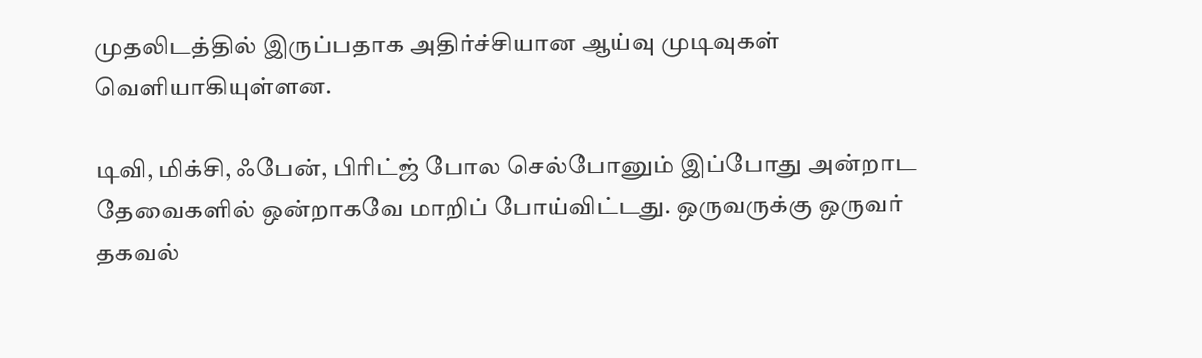முதலிடத்தில் இருப்பதாக அதிர்ச்சியான ஆய்வு முடிவுகள் வெளியாகியுள்ளன.

டிவி, மிக்சி, ஃபேன், பிரிட்ஜ் போல செல்போனும் இப்போது அன்றாட தேவைகளில் ஒன்றாகவே மாறிப் போய்விட்டது. ஒருவருக்கு ஒருவர் தகவல்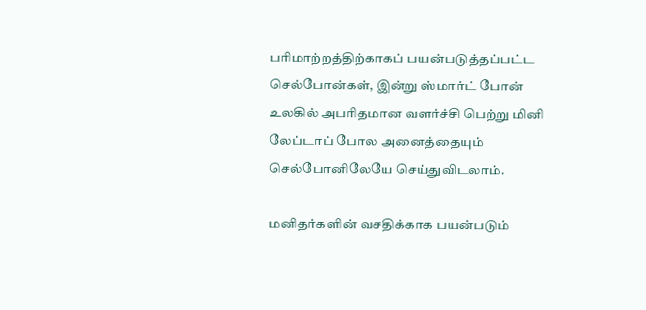பரிமாற்றத்திற்காகப் பயன்படுத்தப்பட்ட செல்போன்கள், இன்று ஸ்மார்ட் போன் உலகில் அபரிதமான வளர்ச்சி பெற்று மினி லேப்டாப் போல அனைத்தையும் செல்போனிலேயே செய்துவிடலாம்.

மனிதர்களின் வசதிக்காக பயன்படும்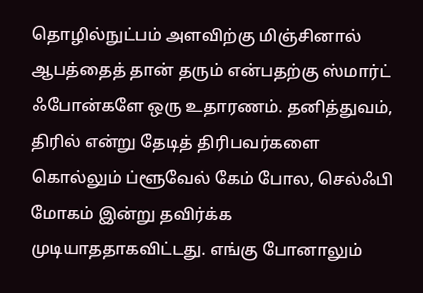தொழில்நுட்பம் அளவிற்கு மிஞ்சினால் ஆபத்தைத் தான் தரும் என்பதற்கு ஸ்மார்ட் ஃபோன்களே ஒரு உதாரணம். தனித்துவம், திரில் என்று தேடித் திரிபவர்களை கொல்லும் ப்ளூவேல் கேம் போல, செல்ஃபி மோகம் இன்று தவிர்க்க முடியாததாகவிட்டது. எங்கு போனாலும்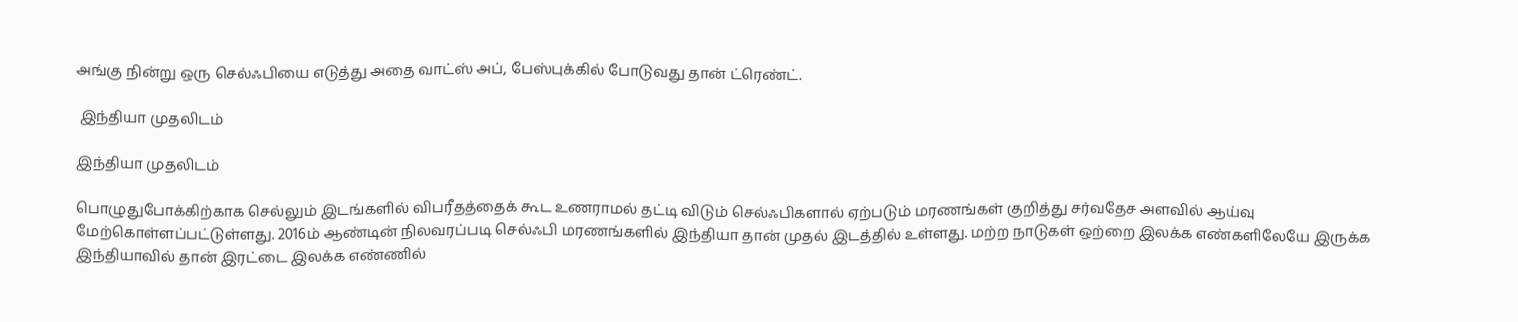அங்கு நின்று ஒரு செல்ஃபியை எடுத்து அதை வாட்ஸ் அப், பேஸ்புக்கில் போடுவது தான் ட்ரெண்ட்.

 இந்தியா முதலிடம்

இந்தியா முதலிடம்

பொழுதுபோக்கிற்காக செல்லும் இடங்களில் விபரீதத்தைக் கூட உணராமல் தட்டி விடும் செல்ஃபிகளால் ஏற்படும் மரணங்கள் குறித்து சர்வதேச அளவில் ஆய்வு மேற்கொள்ளப்பட்டுள்ளது. 2016ம் ஆண்டின் நிலவரப்படி செல்ஃபி மரணங்களில் இந்தியா தான் முதல் இடத்தில் உள்ளது. மற்ற நாடுகள் ஒற்றை இலக்க எண்களிலேயே இருக்க இந்தியாவில் தான் இரட்டை இலக்க எண்ணில்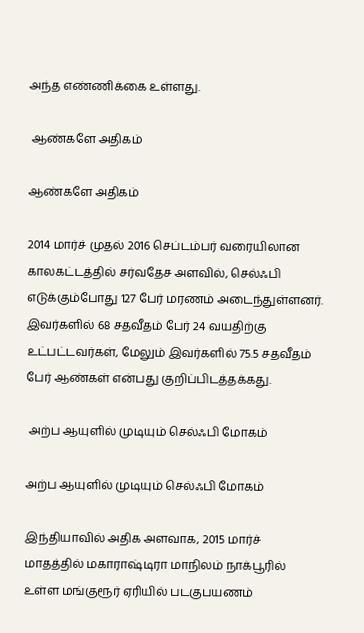அந்த எண்ணிக்கை உள்ளது.

 ஆண்களே அதிகம்

ஆண்களே அதிகம்

2014 மார்ச் முதல் 2016 செப்டம்பர் வரையிலான காலகட்டத்தில் சர்வதேச அளவில், செல்ஃபி எடுக்கும்போது 127 பேர் மரணம் அடைந்துள்ளனர். இவர்களில் 68 சதவீதம் பேர் 24 வயதிற்கு உட்பட்டவர்கள், மேலும் இவர்களில் 75.5 சதவீதம் பேர் ஆண்கள் என்பது குறிப்பிடத்தக்கது.

 அற்ப ஆயுளில் முடியும் செல்ஃபி மோகம்

அற்ப ஆயுளில் முடியும் செல்ஃபி மோகம்

இந்தியாவில் அதிக அளவாக, 2015 மார்ச் மாதத்தில் மகாராஷ்டிரா மாநிலம் நாக்பூரில் உள்ள மங்குரூர் ஏரியில் படகுபயணம்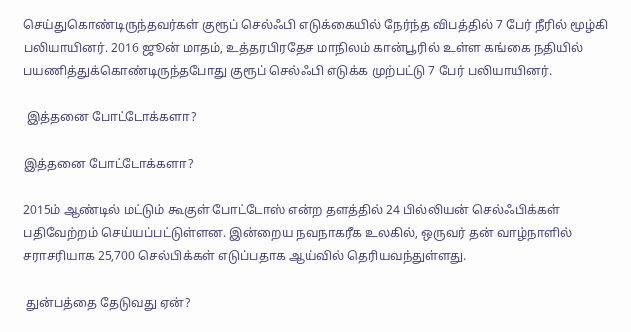செய்துகொண்டிருந்தவர்கள் குரூப் செல்ஃபி எடுக்கையில் நேர்ந்த விபத்தில் 7 பேர் நீரில் மூழ்கி பலியாயினர். 2016 ஜூன் மாதம், உத்தரபிரதேச மாநிலம் கான்பூரில் உள்ள கங்கை நதியில் பயணித்துக்கொண்டிருந்தபோது குரூப் செல்ஃபி எடுக்க முற்பட்டு 7 பேர் பலியாயினர்.

 இத்தனை போட்டோக்களா?

இத்தனை போட்டோக்களா?

2015ம் ஆண்டில் மட்டும் கூகுள் போட்டோஸ் என்ற தளத்தில் 24 பில்லியன் செல்ஃபிக்கள் பதிவேற்றம் செய்யப்பட்டுள்ளன. இன்றைய நவநாகரீக உலகில், ஒருவர் தன் வாழ்நாளில் சராசரியாக 25,700 செல்பிக்கள் எடுப்பதாக ஆய்வில் தெரியவந்துள்ளது.

 துன்பத்தை தேடுவது ஏன்?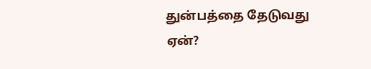துன்பத்தை தேடுவது ஏன்?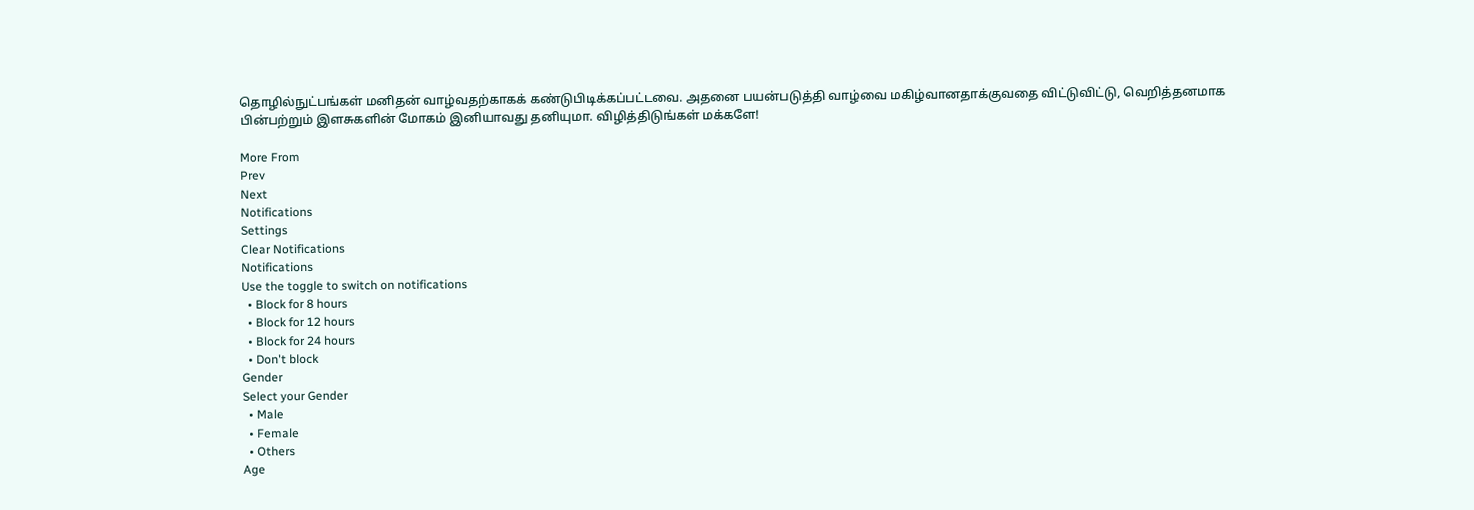தொழில்நுட்பங்கள் மனிதன் வாழ்வதற்காகக் கண்டுபிடிக்கப்பட்டவை. அதனை பயன்படுத்தி வாழ்வை மகிழ்வானதாக்குவதை விட்டுவிட்டு, வெறித்தனமாக பின்பற்றும் இளசுகளின் மோகம் இனியாவது தனியுமா. விழித்திடுங்கள் மக்களே!

More From
Prev
Next
Notifications
Settings
Clear Notifications
Notifications
Use the toggle to switch on notifications
  • Block for 8 hours
  • Block for 12 hours
  • Block for 24 hours
  • Don't block
Gender
Select your Gender
  • Male
  • Female
  • Others
Age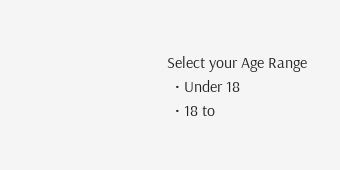Select your Age Range
  • Under 18
  • 18 to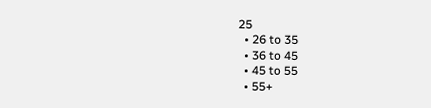25
  • 26 to 35
  • 36 to 45
  • 45 to 55
  • 55+